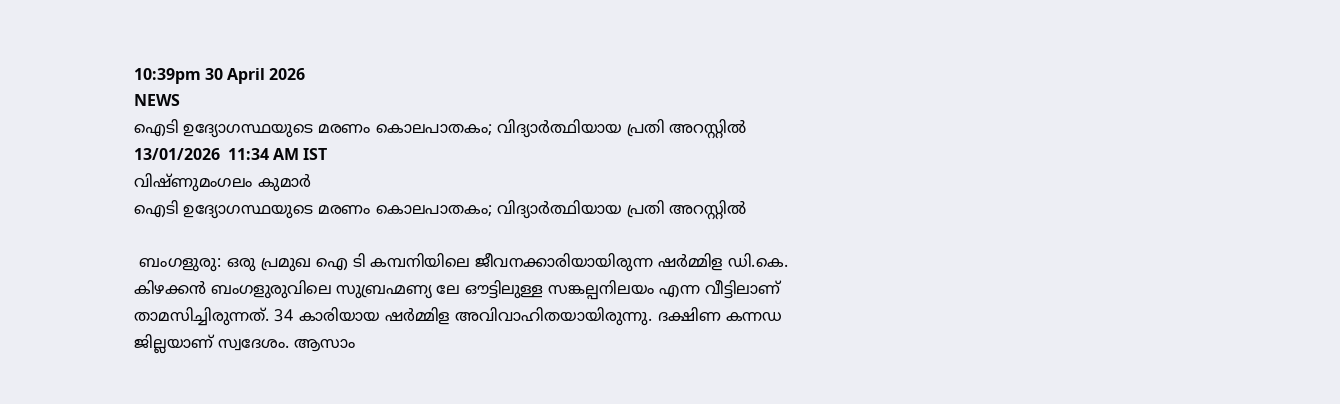10:39pm 30 April 2026
NEWS
ഐടി ഉദ്യോഗസ്ഥയുടെ മരണം കൊലപാതകം; വിദ്യാർത്ഥിയായ പ്രതി അറസ്റ്റിൽ
13/01/2026  11:34 AM IST
വിഷ്ണുമംഗലം കുമാർ
ഐടി ഉദ്യോഗസ്ഥയുടെ മരണം കൊലപാതകം; വിദ്യാർത്ഥിയായ പ്രതി അറസ്റ്റിൽ

 ബംഗളുരു: ഒരു പ്രമുഖ ഐ ടി കമ്പനിയിലെ ജീവനക്കാരിയായിരുന്ന ഷർമ്മിള ഡി.കെ. കിഴക്കൻ ബംഗളുരുവിലെ സുബ്രഹ്മണ്യ ലേ ഔട്ടിലുള്ള സങ്കല്പനിലയം എന്ന വീട്ടിലാണ് താമസിച്ചിരുന്നത്. 34 കാരിയായ ഷർമ്മിള അവിവാഹിതയായിരുന്നു. ദക്ഷിണ കന്നഡ ജില്ലയാണ് സ്വദേശം. ആസാം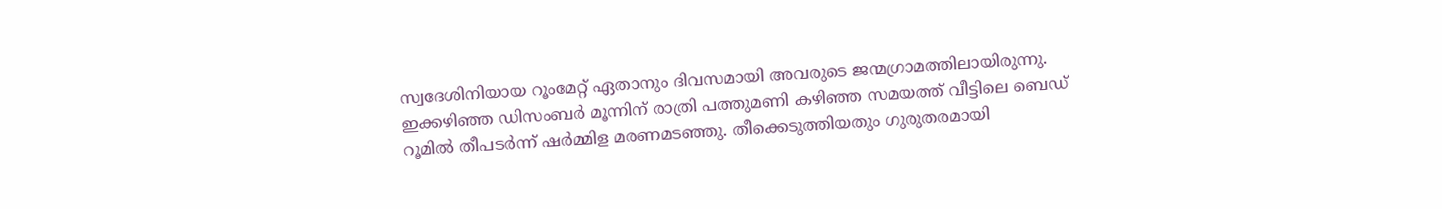സ്വദേശിനിയായ റൂംമേറ്റ്‌ ഏതാനും ദിവസമായി അവരുടെ ജന്മഗ്രാമത്തിലായിരുന്നു. ഇക്കഴിഞ്ഞ ഡിസംബർ മൂന്നിന് രാത്രി പത്തുമണി കഴിഞ്ഞ സമയത്ത് വീട്ടിലെ ബെഡ് റൂമിൽ തീപടർന്ന് ഷർമ്മിള മരണമടഞ്ഞു. തീക്കെടുത്തിയതും ഗുരുതരമായി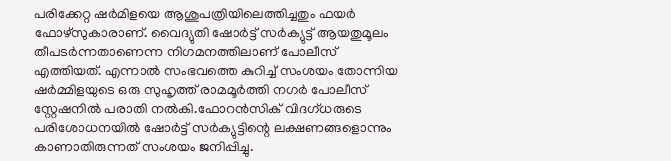പരിക്കേറ്റ ഷർമിളയെ ആശുപത്രിയിലെത്തിച്ചതും ഫയർ ഫോഴ്‌സുകാരാണ്. വൈദ്യുതി ഷോർട്ട് സർക്യുട്ട് ആയതുമൂലം തീപടർന്നതാണെന്ന നിഗമനത്തിലാണ് പോലീസ് എത്തിയത്. എന്നാൽ സംഭവത്തെ കുറിച്ച് സംശയം തോന്നിയ ഷർമ്മിളയുടെ ഒരു സുഹൃത്ത് രാമമൂർത്തി നഗർ പോലീസ് സ്റ്റേഷനിൽ പരാതി നൽകി.ഫോറൻസിക് വിദഗ്ധരുടെ പരിശോധനയിൽ ഷോർട്ട് സർക്യുട്ടിന്റെ ലക്ഷണങ്ങളൊന്നും കാണാതിരുന്നത് സംശയം ജനിപ്പിച്ചു.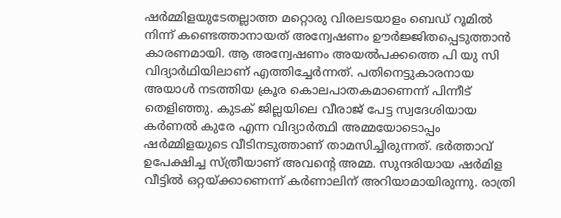ഷർമ്മിളയുടേതല്ലാത്ത മറ്റൊരു വിരലടയാളം ബെഡ് റൂമിൽ നിന്ന് കണ്ടെത്താനായത് അന്വേഷണം ഊർജ്ജിതപ്പെടുത്താൻ കാരണമായി. ആ അന്വേഷണം അയൽപക്കത്തെ പി യു സി വിദ്യാർഥിയിലാണ് എത്തിച്ചേർന്നത്. പതിനെട്ടുകാരനായ അയാൾ നടത്തിയ ക്രൂര കൊലപാതകമാണെന്ന് പിന്നീട് തെളിഞ്ഞു. കുടക് ജില്ലയിലെ വീരാജ് പേട്ട സ്വദേശിയായ കർണൽ കുരേ എന്ന വിദ്യാർത്ഥി അമ്മയോടൊപ്പം ഷർമ്മിളയുടെ വീടിനടുത്താണ് താമസിച്ചിരുന്നത്. ഭർത്താവ് ഉപേക്ഷിച്ച സ്ത്രീയാണ് അവന്റെ അമ്മ. സുന്ദരിയായ ഷർമിള വീട്ടിൽ ഒറ്റയ്ക്കാണെന്ന് കർണാലിന് അറിയാമായിരുന്നു. രാത്രി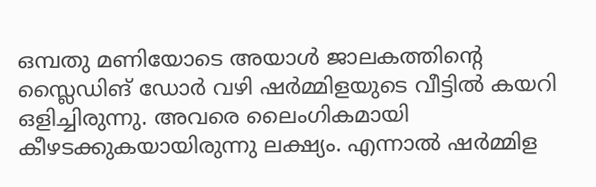ഒമ്പതു മണിയോടെ അയാൾ ജാലകത്തിന്റെ സ്ലൈഡിങ് ഡോർ വഴി ഷർമ്മിളയുടെ വീട്ടിൽ കയറി ഒളിച്ചിരുന്നു. അവരെ ലൈംഗികമായി കീഴടക്കുകയായിരുന്നു ലക്ഷ്യം. എന്നാൽ ഷർമ്മിള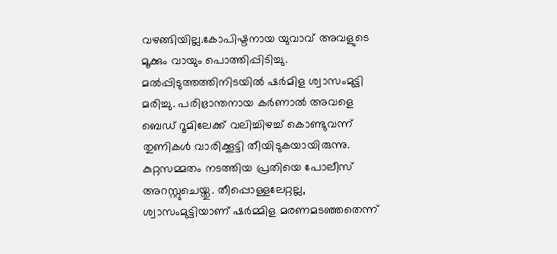വഴങ്ങിയില്ല.കോപിഷ്ടനായ യുവാവ് അവളുടെ മൂക്കും വായും പൊത്തിപ്പിടിച്ചു. മൽപ്പിടുത്തത്തിനിടയിൽ ഷർമിള ശ്വാസംമുട്ടി മരിച്ചു. പരിഭ്രാന്തനായ കർണാൽ അവളെ ബെഡ് റൂമിലേക്ക് വലിച്ചിഴച്ച് കൊണ്ടുവന്ന് തുണികൾ വാരിക്കൂട്ടി തീയിടുകയായിരുന്നു. കുറ്റസമ്മതം നടത്തിയ പ്രതിയെ പോലീസ് അറസ്റ്റുചെയ്തു. തീപ്പൊള്ളലേറ്റല്ല, ശ്വാസംമുട്ടിയാണ് ഷർമ്മിള മരണമടഞ്ഞതെന്ന്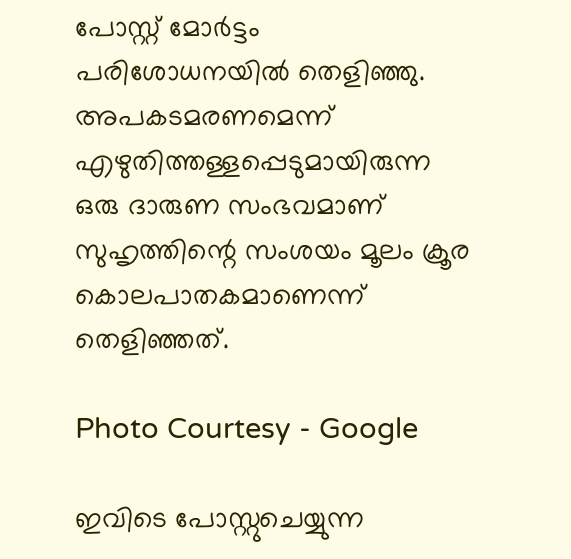പോസ്റ്റ്‌ മോർട്ടം പരിശോധനയിൽ തെളിഞ്ഞു. അപകടമരണമെന്ന് എഴുതിത്തള്ളപ്പെടുമായിരുന്ന ഒരു ദാരുണ സംഭവമാണ് സുഹൃത്തിന്റെ സംശയം മൂലം ക്രൂര കൊലപാതകമാണെന്ന് തെളിഞ്ഞത്.

Photo Courtesy - Google

ഇവിടെ പോസ്റ്റുചെയ്യുന്ന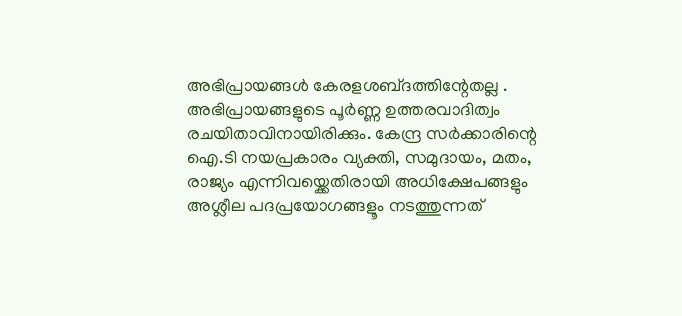അഭിപ്രായങ്ങള്‍ കേരളശബ്‌ദത്തിന്റേതല്ല . അഭിപ്രായങ്ങളുടെ പൂര്‍ണ്ണ ഉത്തരവാദിത്വം രചയിതാവിനായിരിക്കും. കേന്ദ്ര സർക്കാരിന്റെ ഐ.ടി നയപ്രകാരം വ്യക്തി, സമുദായം, മതം, രാജ്യം എന്നിവയ്ക്കെതിരായി അധിക്ഷേപങ്ങളും അശ്ലീല പദപ്രയോഗങ്ങളൂം നടത്തുന്നത്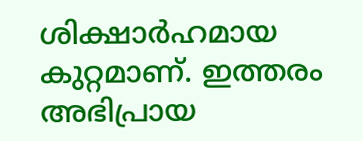ശിക്ഷാര്‍ഹമായ കുറ്റമാണ്. ഇത്തരം അഭിപ്രായ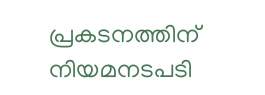പ്രകടനത്തിന് നിയമനടപടി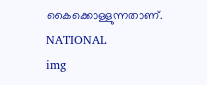കൈക്കൊള്ളുന്നതാണ്.
NATIONAL
img